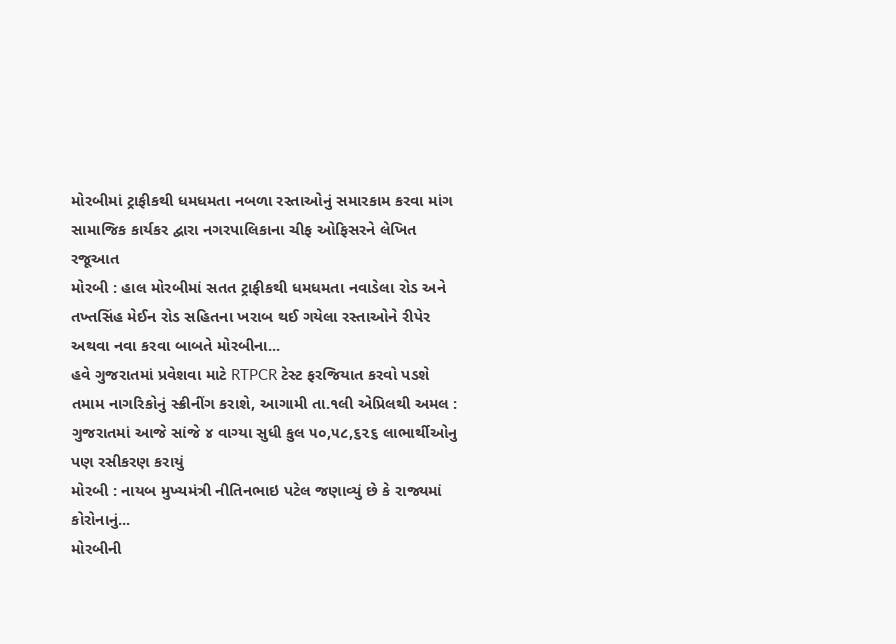મોરબીમાં ટ્રાફીકથી ધમધમતા નબળા રસ્તાઓનું સમારકામ કરવા માંગ
સામાજિક કાર્યકર દ્વારા નગરપાલિકાના ચીફ ઓફિસરને લેખિત રજૂઆત
મોરબી : હાલ મોરબીમાં સતત ટ્રાફીકથી ધમધમતા નવાડેલા રોડ અને તખ્તસિંહ મેઈન રોડ સહિતના ખરાબ થઈ ગયેલા રસ્તાઓને રીપેર અથવા નવા કરવા બાબતે મોરબીના...
હવે ગુજરાતમાં પ્રવેશવા માટે RTPCR ટેસ્ટ ફરજિયાત કરવો પડશે
તમામ નાગરિકોનું સ્ક્રીનીંગ કરાશે, આગામી તા.૧લી એપ્રિલથી અમલ : ગુજરાતમાં આજે સાંજે ૪ વાગ્યા સુધી કુલ ૫૦,૫૮,૬૨૬ લાભાર્થીઓનુ પણ રસીકરણ કરાયું
મોરબી : નાયબ મુખ્યમંત્રી નીતિનભાઇ પટેલ જણાવ્યું છે કે રાજ્યમાં કોરોનાનું...
મોરબીની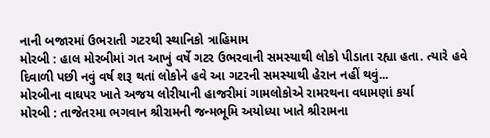નાની બજારમાં ઉભરાતી ગટરથી સ્થાનિકો ત્રાહિમામ
મોરબી : હાલ મોરબીમાં ગત આખું વર્ષે ગટર ઉભરવાની સમસ્યાથી લોકો પીડાતા રહ્યા હતા. ત્યારે હવે દિવાળી પછી નવું વર્ષ શરૂ થતાં લોકોને હવે આ ગટરની સમસ્યાથી હેરાન નહીં થવું...
મોરબીના વાઘપર ખાતે અજય લોરીયાની હાજરીમાં ગામલોકોએ રામરથના વધામણાં કર્યા
મોરબી : તાજેતરમા ભગવાન શ્રીરામની જન્મભૂમિ અયોધ્યા ખાતે શ્રીરામના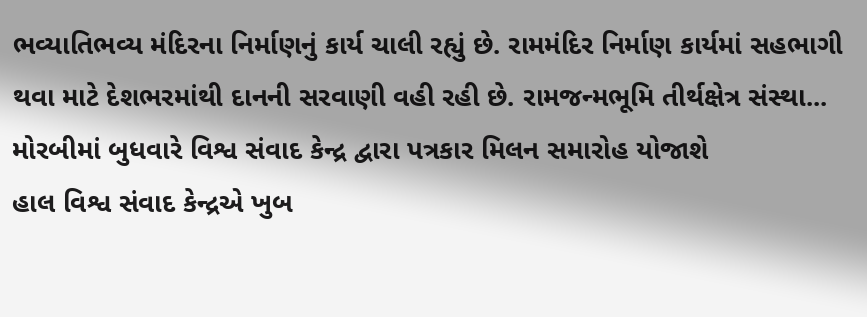ભવ્યાતિભવ્ય મંદિરના નિર્માણનું કાર્ય ચાલી રહ્યું છે. રામમંદિર નિર્માણ કાર્યમાં સહભાગી થવા માટે દેશભરમાંથી દાનની સરવાણી વહી રહી છે. રામજન્મભૂમિ તીર્થક્ષેત્ર સંસ્થા...
મોરબીમાં બુધવારે વિશ્વ સંવાદ કેન્દ્ર દ્વારા પત્રકાર મિલન સમારોહ યોજાશે
હાલ વિશ્વ સંવાદ કેન્દ્રએ ખુબ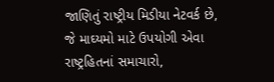જાણિતું રાષ્ટ્રીય મિડીયા નેટવર્ક છે, જે માઘ્યમો માટે ઉપયોગી એવા રાષ્ટ્રહિતનાં સમાચારો,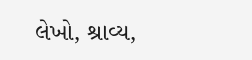લેખો, શ્રાવ્ય,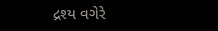દ્રશ્ય વગેરે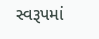સ્વરૂપમાં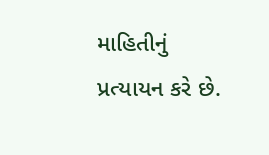માહિતીનું પ્રત્યાયન કરે છે.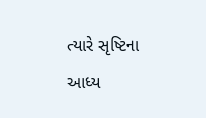ત્યારે સૃષ્ટિના આધ્ય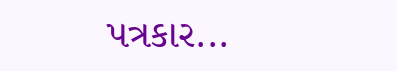પત્રકાર...